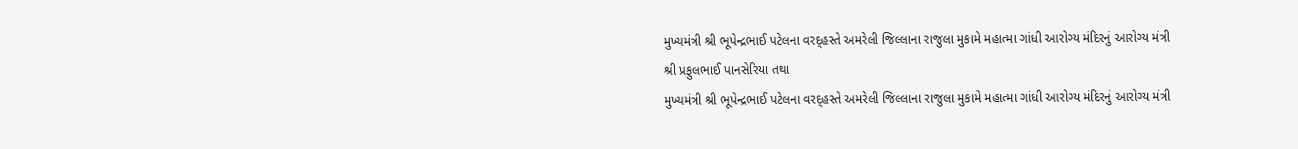મુખ્યમંત્રી શ્રી ભૂપેન્દ્રભાઈ પટેલના વરદ્હસ્તે અમરેલી જિલ્લાના રાજુલા મુકામે મહાત્મા ગાંધી આરોગ્ય મંદિરનું આરોગ્ય મંત્રી શ્રી પ્રફુલભાઈ પાનસેરિયા તથા
મુખ્યમંત્રી શ્રી ભૂપેન્દ્રભાઈ પટેલના વરદ્હસ્તે અમરેલી જિલ્લાના રાજુલા મુકામે મહાત્મા ગાંધી આરોગ્ય મંદિરનું આરોગ્ય મંત્રી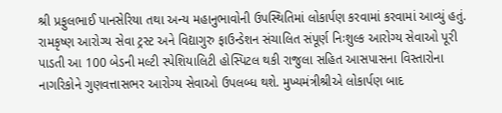શ્રી પ્રફુલભાઈ પાનસેરિયા તથા અન્ય મહાનુભાવોની ઉપસ્થિતિમાં લોકાર્પણ કરવામાં કરવામાં આવ્યું હતું.
રામકૃષ્ણ આરોગ્ય સેવા ટ્રસ્ટ અને વિદ્યાગુરુ ફાઉન્ડેશન સંચાલિત સંપૂર્ણ નિઃશુલ્ક આરોગ્ય સેવાઓ પૂરી પાડતી આ 100 બેડની મલ્ટી સ્પેશિયાલિટી હોસ્પિટલ થકી રાજુલા સહિત આસપાસના વિસ્તારોના નાગરિકોને ગુણવત્તાસભર આરોગ્ય સેવાઓ ઉપલબ્ધ થશે. મુખ્યમંત્રીશ્રીએ લોકાર્પણ બાદ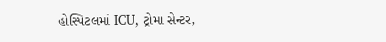હોસ્પિટલમાં ICU, ટ્રોમા સેન્ટર,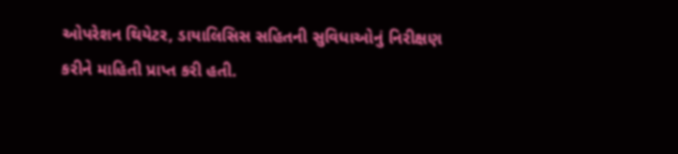ઓપરેશન થિયેટર, ડાયાલિસિસ સહિતની સુવિધાઓનું નિરીક્ષણ કરીને માહિતી પ્રાપ્ત કરી હતી.